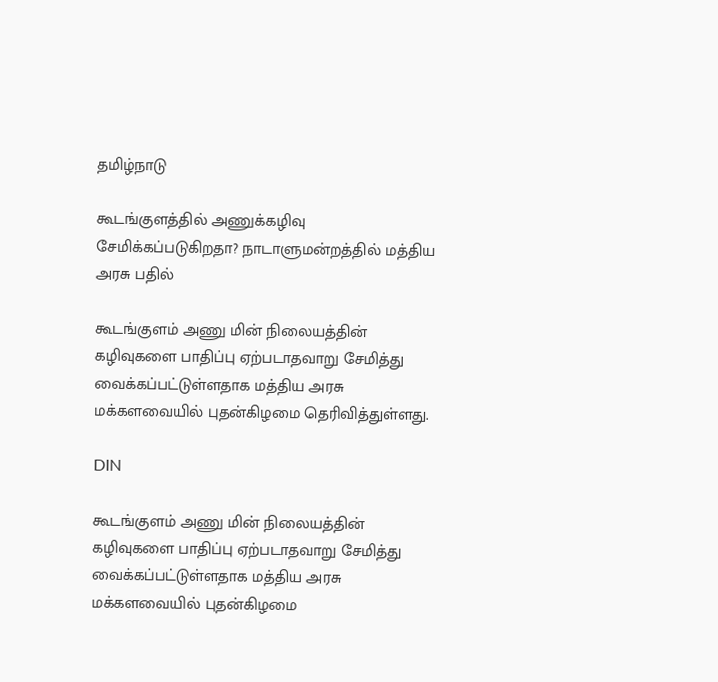தமிழ்நாடு

கூடங்குளத்தில் அணுக்கழிவு சேமிக்கப்படுகிறதா? நாடாளுமன்றத்தில் மத்திய அரசு பதில்

கூடங்குளம் அணு மின் நிலையத்தின் கழிவுகளை பாதிப்பு ஏற்படாதவாறு சேமித்து வைக்கப்பட்டுள்ளதாக மத்திய அரசு மக்களவையில் புதன்கிழமை தெரிவித்துள்ளது.

DIN

கூடங்குளம் அணு மின் நிலையத்தின் கழிவுகளை பாதிப்பு ஏற்படாதவாறு சேமித்து வைக்கப்பட்டுள்ளதாக மத்திய அரசு மக்களவையில் புதன்கிழமை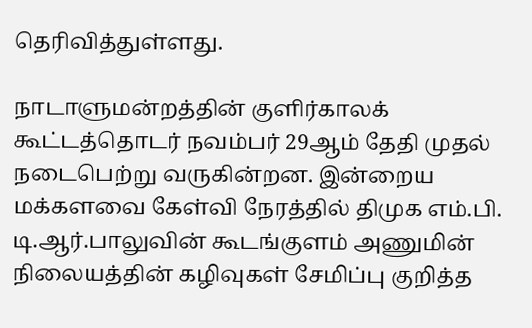தெரிவித்துள்ளது.

நாடாளுமன்றத்தின் குளிர்காலக் கூட்டத்தொடர் நவம்பர் 29ஆம் தேதி முதல் நடைபெற்று வருகின்றன. இன்றைய மக்களவை கேள்வி நேரத்தில் திமுக எம்.பி. டி.ஆர்.பாலுவின் கூடங்குளம் அணுமின் நிலையத்தின் கழிவுகள் சேமிப்பு குறித்த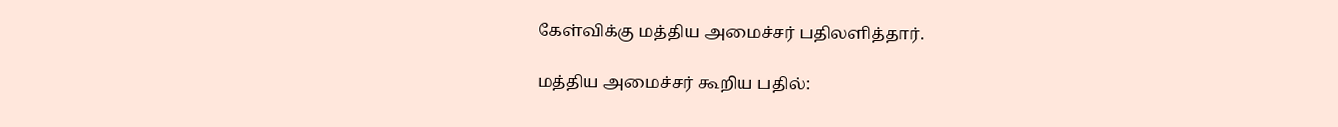கேள்விக்கு மத்திய அமைச்சர் பதிலளித்தார்.

மத்திய அமைச்சர் கூறிய பதில்: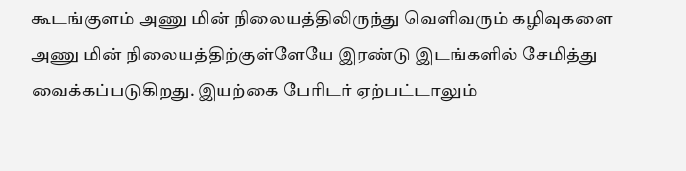கூடங்குளம் அணு மின் நிலையத்திலிருந்து வெளிவரும் கழிவுகளை அணு மின் நிலையத்திற்குள்ளேயே இரண்டு இடங்களில் சேமித்து வைக்கப்படுகிறது. இயற்கை பேரிடர் ஏற்பட்டாலும்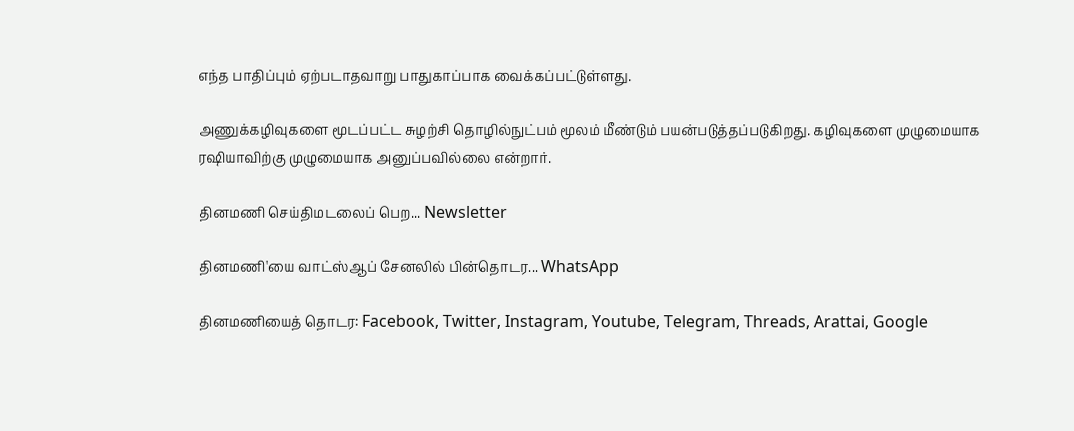எந்த பாதிப்பும் ஏற்படாதவாறு பாதுகாப்பாக வைக்கப்பட்டுள்ளது.

அணுக்கழிவுகளை மூடப்பட்ட சுழற்சி தொழில்நுட்பம் மூலம் மீண்டும் பயன்படுத்தப்படுகிறது. கழிவுகளை முழுமையாக ரஷியாவிற்கு முழுமையாக அனுப்பவில்லை என்றார்.

தினமணி செய்திமடலைப் பெற... Newsletter

தினமணி'யை வாட்ஸ்ஆப் சேனலில் பின்தொடர... WhatsApp

தினமணியைத் தொடர: Facebook, Twitter, Instagram, Youtube, Telegram, Threads, Arattai, Google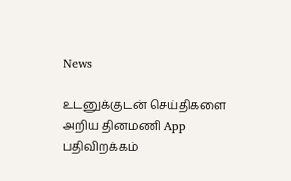News

உடனுக்குடன் செய்திகளை அறிய தினமணி App பதிவிறக்கம்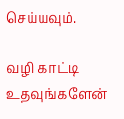செய்யவும்.

வழி காட்டி உதவுங்களேன்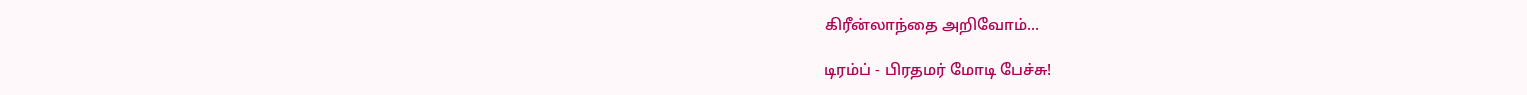கிரீன்லாந்தை அறிவோம்...

டிரம்ப் - பிரதமர் மோடி பேச்சு!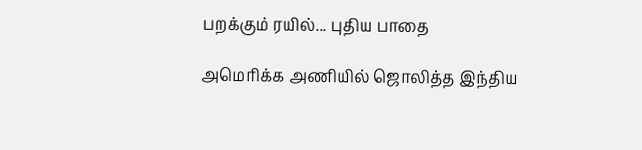பறக்கும் ரயில்... புதிய பாதை

அமெரிக்க அணியில் ஜொலித்த இந்திய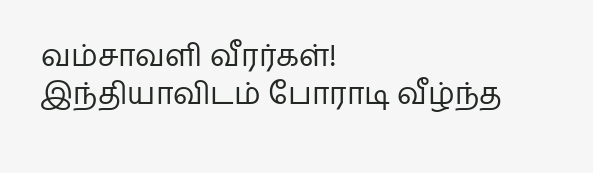வம்சாவளி வீரர்கள்! இந்தியாவிடம் போராடி வீழ்ந்த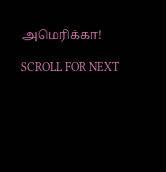அமெரிக்கா!

SCROLL FOR NEXT